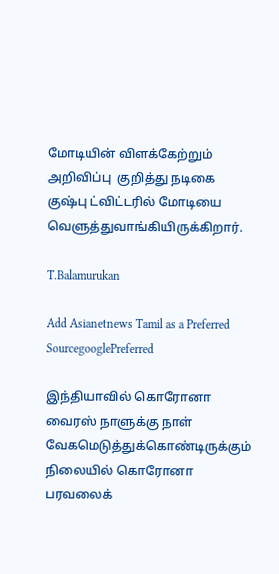மோடியின் விளக்கேற்றும் அறிவிப்பு  குறித்து நடிகை குஷ்பு ட்விட்டரில் மோடியை வெளுத்துவாங்கியிருக்கிறார்.

T.Balamurukan

Add Asianetnews Tamil as a Preferred SourcegooglePreferred

இந்தியாவில் கொரோனா வைரஸ் நாளுக்கு நாள் வேகமெடுத்துக்கொண்டிருக்கும் நிலையில் கொரோனா பரவலைக்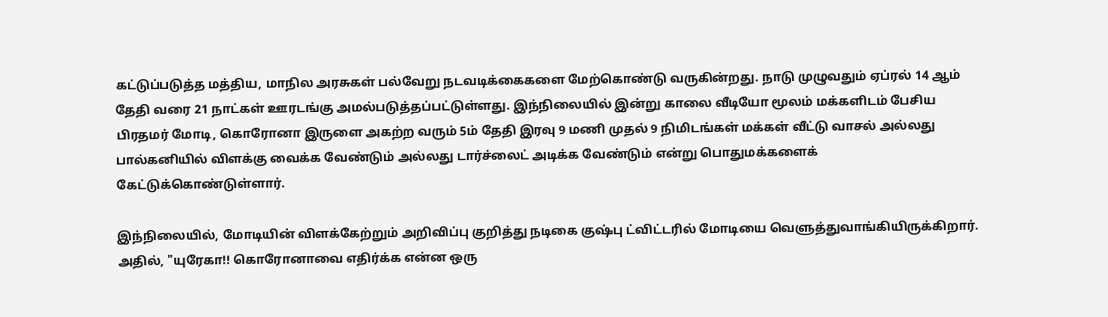கட்டுப்படுத்த மத்திய, மாநில அரசுகள் பல்வேறு நடவடிக்கைகளை மேற்கொண்டு வருகின்றது. நாடு முழுவதும் ஏப்ரல் 14 ஆம் தேதி வரை 21 நாட்கள் ஊரடங்கு அமல்படுத்தப்பட்டுள்ளது. இந்நிலையில் இன்று காலை வீடியோ மூலம் மக்களிடம் பேசிய பிரதமர் மோடி, கொரோனா இருளை அகற்ற வரும் 5ம் தேதி இரவு 9 மணி முதல் 9 நிமிடங்கள் மக்கள் வீட்டு வாசல் அல்லது பால்கனியில் விளக்கு வைக்க வேண்டும் அல்லது டார்ச்லைட் அடிக்க வேண்டும் என்று பொதுமக்களைக் கேட்டுக்கொண்டுள்ளார்.

இந்நிலையில், மோடியின் விளக்கேற்றும் அறிவிப்பு குறித்து நடிகை குஷ்பு ட்விட்டரில் மோடியை வெளுத்துவாங்கியிருக்கிறார். அதில், "யுரேகா!! கொரோனாவை எதிர்க்க என்ன ஒரு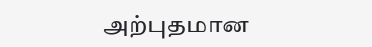அற்புதமான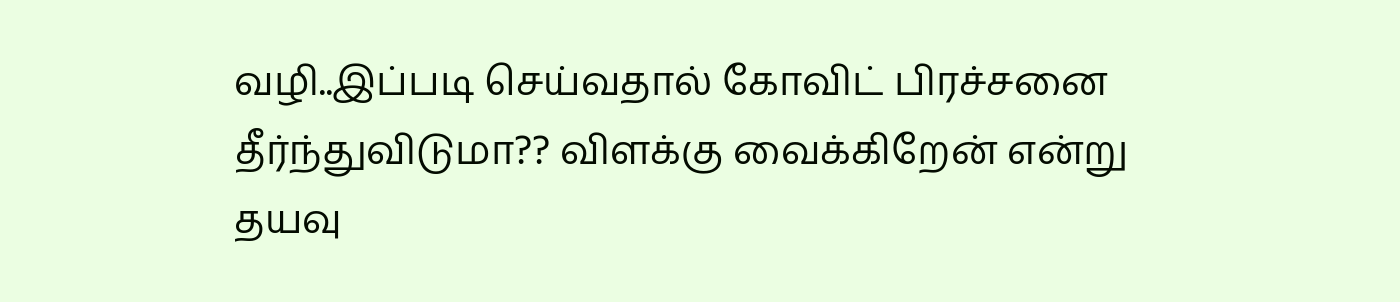வழி..இப்படி செய்வதால் கோவிட் பிரச்சனை தீர்ந்துவிடுமா?? விளக்கு வைக்கிறேன் என்று தயவு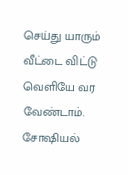செய்து யாரும் வீட்டை விட்டு வெளியே வர வேண்டாம். சோஷியல்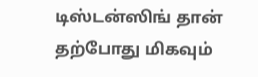டிஸ்டன்ஸிங் தான் தற்போது மிகவும்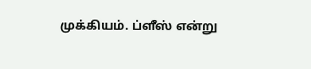முக்கியம். ப்ளீஸ் என்று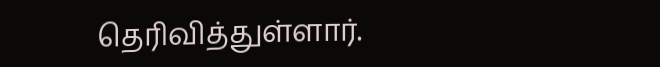தெரிவித்துள்ளார்.